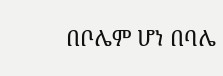በቦሌም ሆነ በባሌ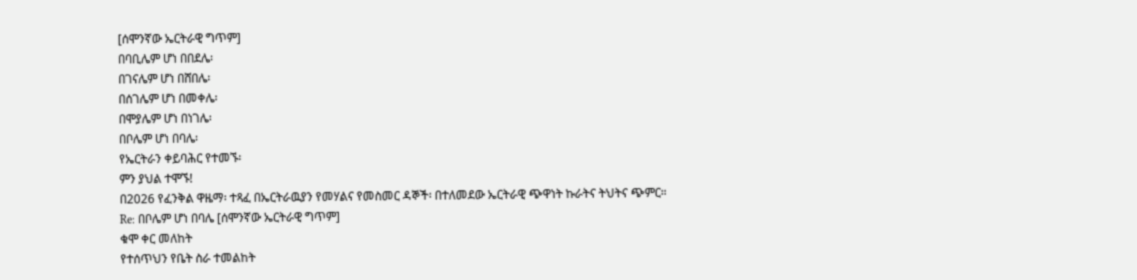[ሰሞንኛው ኤርትራዊ ግጥም]
በባቢሌም ሆነ በበደሌ፡
በገናሌም ሆነ በሸበሌ፡
በሰገሌም ሆነ በመቀሌ፡
በሞያሌም ሆነ በነገሌ፡
በቦሌም ሆነ በባሌ፡
የኤርትራን ቀይባሕር የተመኙ፡
ምን ያህል ተሞኙ!
በ2026 የፈንቅል ዋዜማ፡ ተጻፈ በኤርትራዉያን የመሃልና የመስመር ዳኞች፡ በተለመደው ኤርትራዊ ጭዋነት ኩራትና ትህትና ጭምር።
Re: በቦሌም ሆነ በባሌ [ሰሞንኛው ኤርትራዊ ግጥም]
ቁሞ ቀር መለከት
የተሰጥህን የቤት ስራ ተመልከት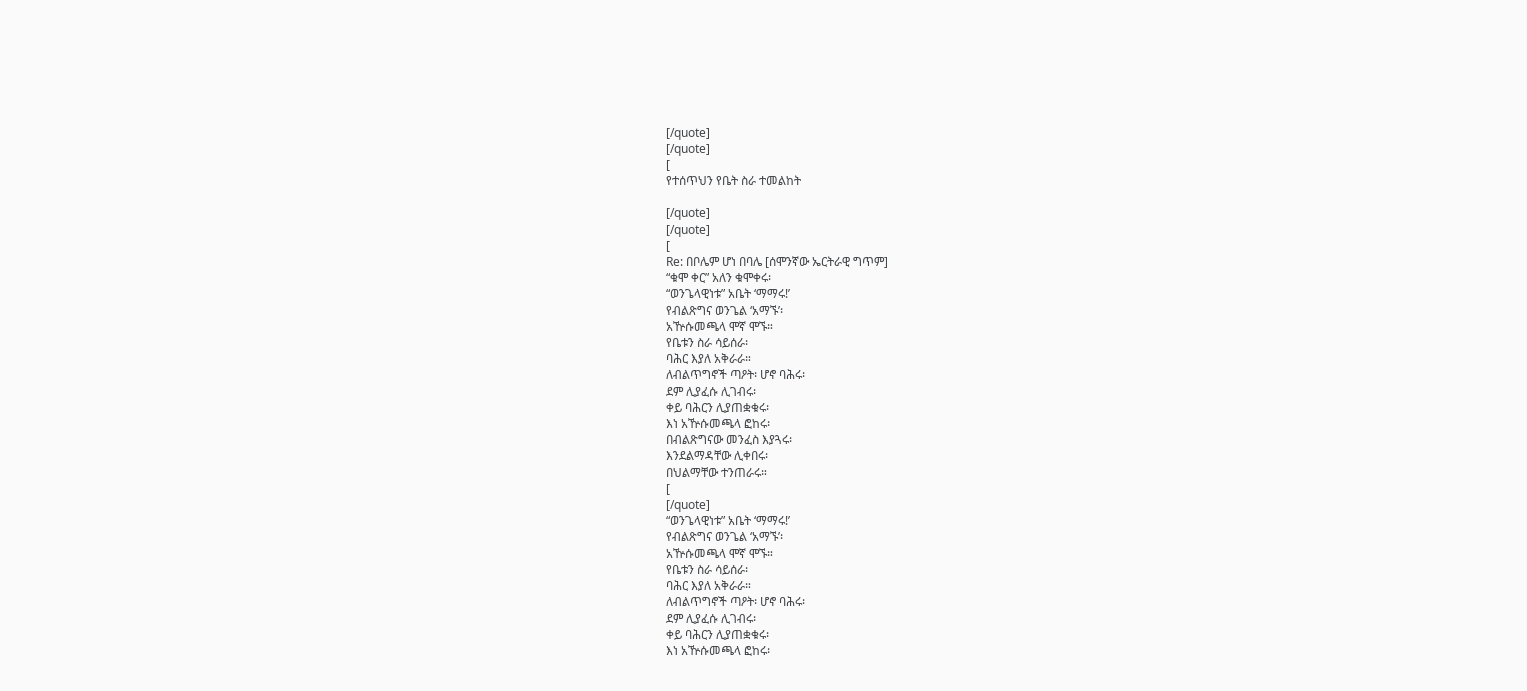[/quote]
[/quote]
[
የተሰጥህን የቤት ስራ ተመልከት

[/quote]
[/quote]
[
Re: በቦሌም ሆነ በባሌ [ሰሞንኛው ኤርትራዊ ግጥም]
“ቁሞ ቀር” አለን ቁሞቀሩ፡
“ወንጌላዊነቱ” አቤት ‘ማማሩ!’
የብልጽግና ወንጌል ‘አማኙ’፡
አዅሱመጫላ ሞኛ ሞኙ።
የቤቱን ስራ ሳይሰራ፡
ባሕር እያለ አቅራራ።
ለብልጥግኖች ጣዖት፡ ሆኖ ባሕሩ፡
ደም ሊያፈሱ ሊገብሩ፡
ቀይ ባሕርን ሊያጠቋቁሩ፡
እነ አዅሱመጫላ ፎከሩ፡
በብልጽግናው መንፈስ እያጓሩ፡
እንደልማዳቸው ሊቀበሩ፡
በህልማቸው ተንጠራሩ።
[
[/quote]
“ወንጌላዊነቱ” አቤት ‘ማማሩ!’
የብልጽግና ወንጌል ‘አማኙ’፡
አዅሱመጫላ ሞኛ ሞኙ።
የቤቱን ስራ ሳይሰራ፡
ባሕር እያለ አቅራራ።
ለብልጥግኖች ጣዖት፡ ሆኖ ባሕሩ፡
ደም ሊያፈሱ ሊገብሩ፡
ቀይ ባሕርን ሊያጠቋቁሩ፡
እነ አዅሱመጫላ ፎከሩ፡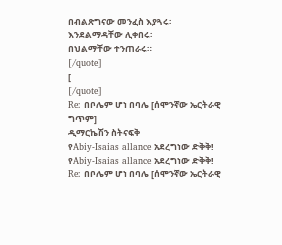በብልጽግናው መንፈስ እያጓሩ፡
እንደልማዳቸው ሊቀበሩ፡
በህልማቸው ተንጠራሩ።
[/quote]
[
[/quote]
Re: በቦሌም ሆነ በባሌ [ሰሞንኛው ኤርትራዊ ግጥም]
ዲማርኬሽን ስትናፍቅ
የAbiy-Isaias allance አደረግነው ድቅቅ!
የAbiy-Isaias allance አደረግነው ድቅቅ!
Re: በቦሌም ሆነ በባሌ [ሰሞንኛው ኤርትራዊ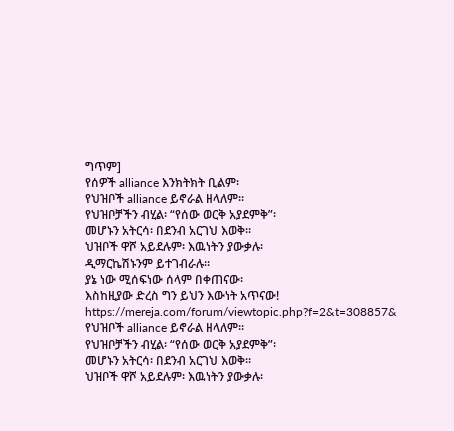ግጥም]
የሰዎች alliance እንክትክት ቢልም፡
የህዝቦች alliance ይኖራል ዘላለም።
የህዝቦቻችን ብሂል፡ “የሰው ወርቅ አያደምቅ”፡
መሆኑን አትርሳ፡ በደንብ አርገህ እወቅ።
ህዝቦች ዋሾ አይደሉም፡ እዉነትን ያውቃሉ፡
ዲማርኬሽኑንም ይተገብራሉ።
ያኔ ነው ሚሰፍነው ሰላም በቀጠናው፡
እስከዚያው ድረስ ግን ይህን እውነት አጥናው!
https://mereja.com/forum/viewtopic.php?f=2&t=308857&
የህዝቦች alliance ይኖራል ዘላለም።
የህዝቦቻችን ብሂል፡ “የሰው ወርቅ አያደምቅ”፡
መሆኑን አትርሳ፡ በደንብ አርገህ እወቅ።
ህዝቦች ዋሾ አይደሉም፡ እዉነትን ያውቃሉ፡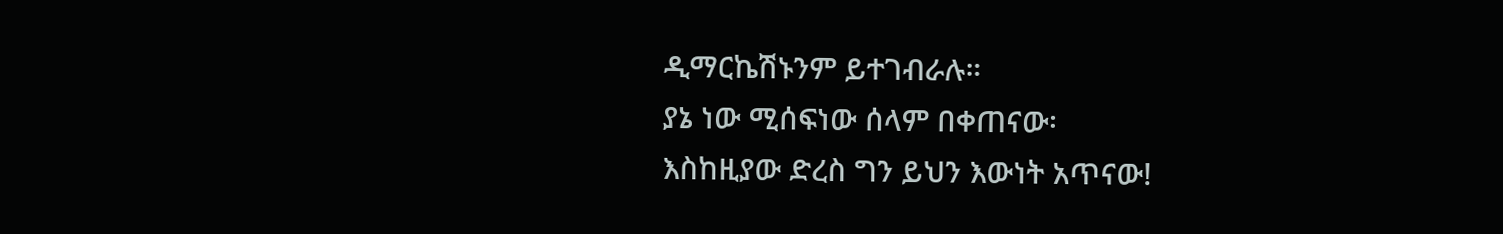ዲማርኬሽኑንም ይተገብራሉ።
ያኔ ነው ሚሰፍነው ሰላም በቀጠናው፡
እስከዚያው ድረስ ግን ይህን እውነት አጥናው!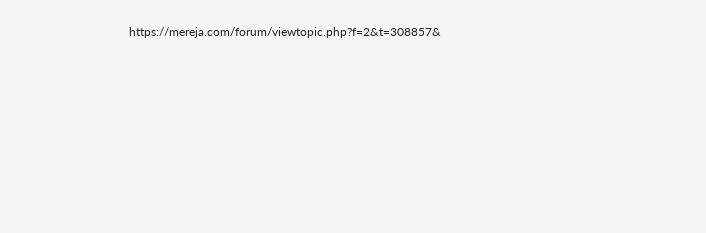https://mereja.com/forum/viewtopic.php?f=2&t=308857&